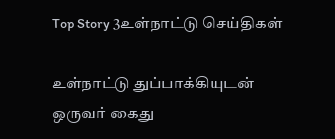Top Story 3உள்நாட்டு செய்திகள்

உள்நாட்டு துப்பாக்கியுடன் ஒருவர் கைது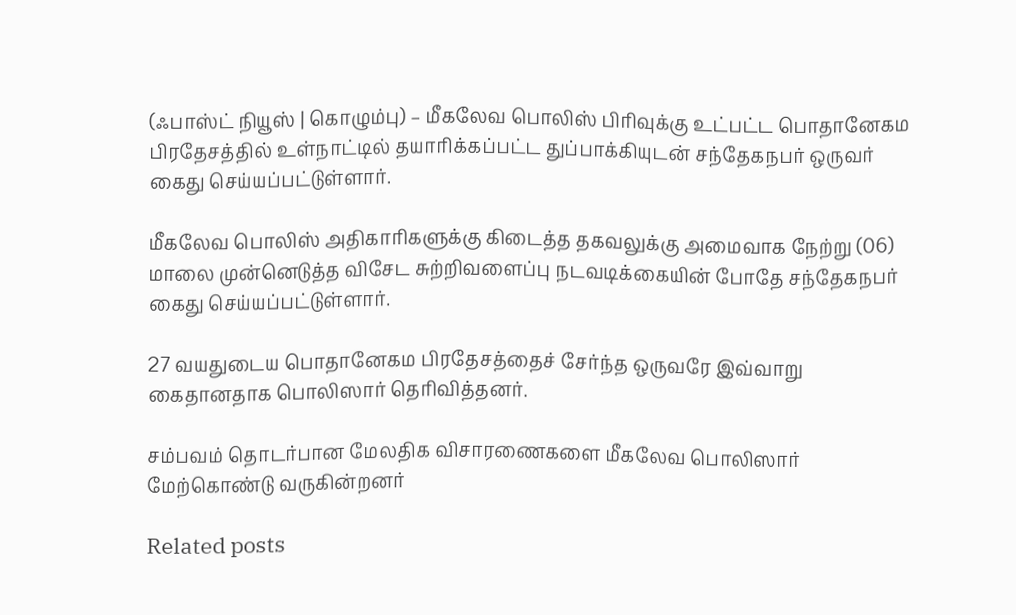(ஃபாஸ்ட் நியூஸ் | கொழும்பு) – மீகலேவ பொலிஸ் பிரிவுக்கு உட்பட்ட பொதானேகம பிரதேசத்தில் உள்நாட்டில் தயாரிக்கப்பட்ட துப்பாக்கியுடன் சந்தேகநபர் ஒருவர் கைது செய்யப்பட்டுள்ளார்.

மீகலேவ பொலிஸ் அதிகாரிகளுக்கு கிடைத்த தகவலுக்கு அமைவாக நேற்று (06) மாலை முன்னெடுத்த விசேட சுற்றிவளைப்பு நடவடிக்கையின் போதே சந்தேகநபர் கைது செய்யப்பட்டுள்ளார்.

27 வயதுடைய பொதானேகம பிரதேசத்தைச் சேர்ந்த ஒருவரே இவ்வாறு கைதானதாக பொலிஸார் தெரிவித்தனர்.

சம்பவம் தொடர்பான மேலதிக விசாரணைகளை மீகலேவ பொலிஸார் மேற்கொண்டு வருகின்றனர்

Related posts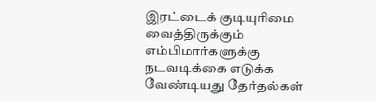இரட்டைக் குடியுரிமை வைத்திருக்கும் எம்பிமார்களுக்கு நடவடிக்கை எடுக்க வேண்டியது தேர்தல்கள்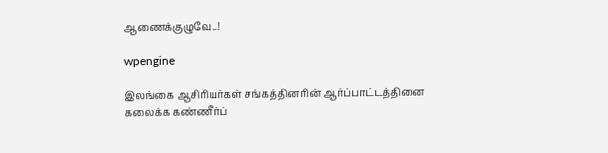ஆணைக்குழுவே..!

wpengine

இலங்கை ஆசிரியர்கள் சங்கத்தினரின் ஆர்ப்பாட்டத்தினை கலைக்க கண்ணீர்ப்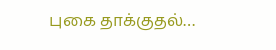புகை தாக்குதல்…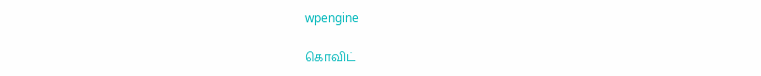wpengine

கொவிட்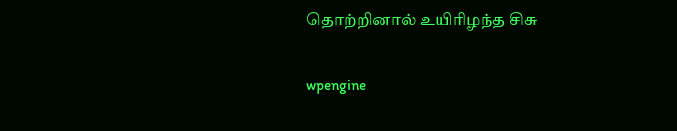தொற்றினால் உயிரிழந்த சிசு

wpengine